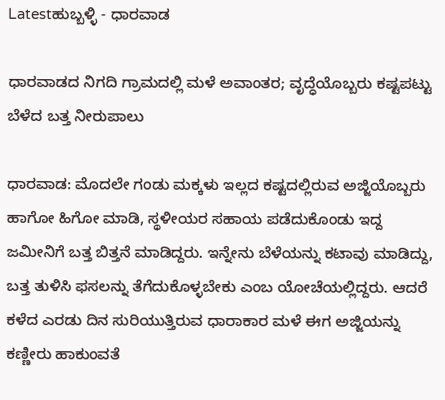Latestಹುಬ್ಬಳ್ಳಿ - ಧಾರವಾಡ

ಧಾರವಾಡದ ನಿಗದಿ ಗ್ರಾಮದಲ್ಲಿ ಮಳೆ ಅವಾಂತರ; ವೃದ್ಧೆಯೊಬ್ಬರು ಕಷ್ಟಪಟ್ಟು ಬೆಳೆದ ಬತ್ತ ನೀರುಪಾಲು

ಧಾರವಾಡ: ಮೊದಲೇ ಗಂಡು ಮಕ್ಕಳು ಇಲ್ಲದ ಕಷ್ಟದಲ್ಲಿರುವ ಅಜ್ಜಿಯೊಬ್ಬರು ಹಾಗೋ ಹಿಗೋ‌‌ ಮಾಡಿ, ಸ್ಥಳೀಯರ ಸಹಾಯ ಪಡೆದುಕೊಂಡು ಇದ್ದ ಜಮೀನಿಗೆ ಬತ್ತ ಬಿತ್ತನೆ ಮಾಡಿದ್ದರು. ಇನ್ನೇನು ಬೆಳೆಯನ್ನು ಕಟಾವು ಮಾಡಿದ್ದು, ಬತ್ತ ತುಳಿಸಿ ಫಸಲನ್ನು ತೆಗೆದುಕೊಳ್ಳಬೇಕು‌ ಎಂಬ‌ ಯೋಚೆಯಲ್ಲಿದ್ದರು. ಆದರೆ ಕಳೆದ ಎರಡು ದಿನ ಸುರಿಯುತ್ತಿರುವ ಧಾರಾಕಾರ ಮಳೆ‌ ಈಗ ಅಜ್ಜಿಯನ್ನು ಕಣ್ಣೀರು ಹಾಕುಂವತೆ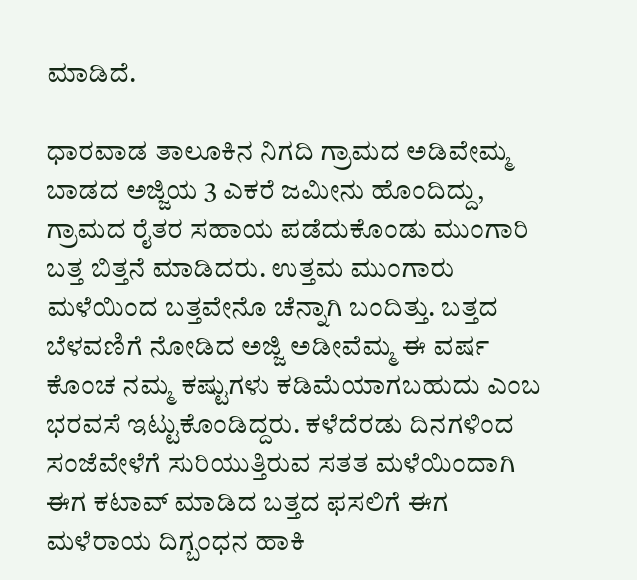ಮಾಡಿದೆ.

ಧಾರವಾಡ ತಾಲೂಕಿನ ನಿಗದಿ ಗ್ರಾಮದ ಅಡಿವೇಮ್ಮ ಬಾಡದ ಅಜ್ಜಿಯ 3 ಎಕರೆ ಜಮೀನು ಹೊಂದಿದ್ದು, ಗ್ರಾಮದ ರೈತರ ಸಹಾಯ ಪಡೆದುಕೊಂಡು ಮುಂಗಾರಿ ಬತ್ತ ಬಿತ್ತನೆ ಮಾಡಿದರು. ಉತ್ತಮ ಮುಂಗಾರು ಮಳೆಯಿಂದ ಬತ್ತವೇನೊ ಚೆನ್ನಾಗಿ ಬಂದಿತ್ತು. ಬತ್ತದ ಬೆಳವಣಿಗೆ ನೋಡಿದ‌ ಅಜ್ಜಿ‌ ಅಡೀವೆಮ್ಮ ಈ ವರ್ಷ ಕೊಂಚ ನಮ್ಮ ಕಷ್ಟುಗಳು ಕಡಿಮೆಯಾಗಬಹುದು ಎಂಬ ಭರವಸೆ ಇಟ್ಟುಕೊಂಡಿದ್ದರು. ಕಳೆದೆರಡು ದಿನಗಳಿಂದ ಸಂಜೆವೇಳೆಗೆ ಸುರಿಯುತ್ತಿರುವ ಸತತ ಮಳೆಯಿಂದಾಗಿ ಈಗ ಕಟಾವ್ ಮಾಡಿದ ಬತ್ತದ ಫಸಲಿಗೆ ಈಗ ಮಳೆರಾಯ‌ ದಿಗ್ಬಂಧನ ಹಾಕಿ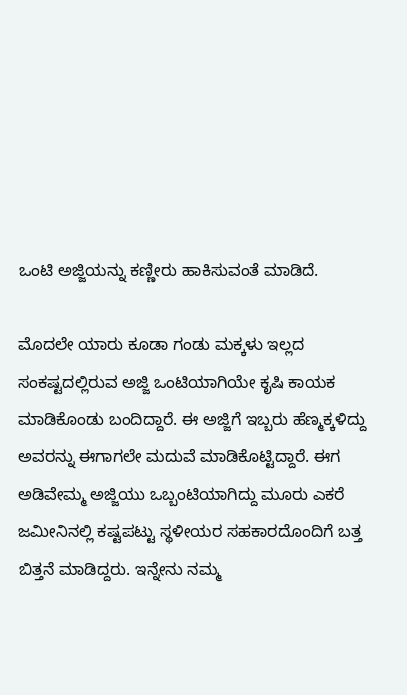ಒಂಟಿ ಅಜ್ಜಿಯನ್ನು ಕಣ್ಣೀರು ಹಾಕಿಸುವಂತೆ ಮಾಡಿದೆ.

ಮೊದಲೇ ಯಾರು ಕೂಡಾ ಗಂಡು ಮಕ್ಕಳು ಇಲ್ಲದ ಸಂಕಷ್ಟದಲ್ಲಿರುವ ಅಜ್ಜಿ ಒಂಟಿಯಾಗಿಯೇ ಕೃಷಿ ಕಾಯಕ ಮಾಡಿಕೊಂಡು ಬಂದಿದ್ದಾರೆ. ಈ ಅಜ್ಜಿಗೆ ಇಬ್ಬರು ಹೆಣ್ಮಕ್ಕಳಿದ್ದು ಅವರನ್ನು ಈಗಾಗಲೇ ಮದುವೆ ಮಾಡಿಕೊಟ್ಟಿದ್ದಾರೆ. ಈಗ ಅಡಿವೇಮ್ಮ ಅಜ್ಜಿಯು ಒಬ್ಬಂಟಿಯಾಗಿದ್ದು ಮೂರು ಎಕರೆ ಜಮೀನಿನಲ್ಲಿ ಕಷ್ಟಪಟ್ಟು ಸ್ಥಳೀಯರ ಸಹಕಾರದೊಂದಿಗೆ ಬತ್ತ ಬಿತ್ತನೆ ಮಾಡಿದ್ದರು. ಇನ್ನೇನು ನಮ್ಮ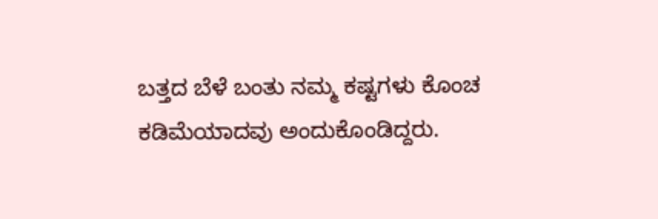ಬತ್ತದ ಬೆಳೆ ಬಂತು ನಮ್ಮ ಕಷ್ಟಗಳು ಕೊಂಚ ಕಡಿಮೆಯಾದವು ಅಂದುಕೊಂಡಿದ್ದರು.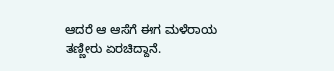ಆದರೆ ಆ ಆಸೆಗೆ ಈಗ ಮಳೆರಾಯ ತಣ್ಣೀರು ಏರಚಿದ್ದಾನೆ.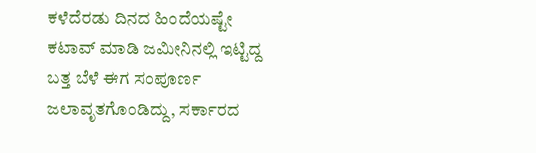ಕಳೆದೆರಡು ದಿನದ ಹಿಂದೆಯಷ್ಟೇ ಕಟಾವ್ ಮಾಡಿ ಜಮೀನಿನಲ್ಲಿ ಇಟ್ಟಿದ್ದ ಬತ್ತ ಬೆಳೆ ಈಗ ಸಂಪೂರ್ಣ ಜಲಾವೃತಗೊಂಡಿದ್ದು, ಸರ್ಕಾರದ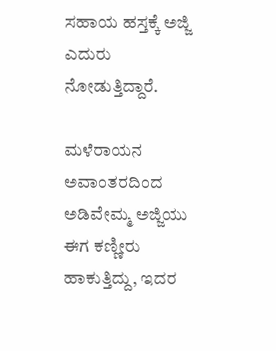ಸಹಾಯ ಹಸ್ತಕ್ಕೆ ಅಜ್ಜಿ ಎದುರು ನೋಡುತ್ತಿದ್ದಾರೆ.

ಮಳೆರಾಯನ ಅವಾಂತರದಿಂದ ಅಡಿವೇಮ್ಮ ಅಜ್ಜಿಯು ಈಗ ಕಣ್ಣೀರು ಹಾಕುತ್ತಿದ್ದು, ಇದರ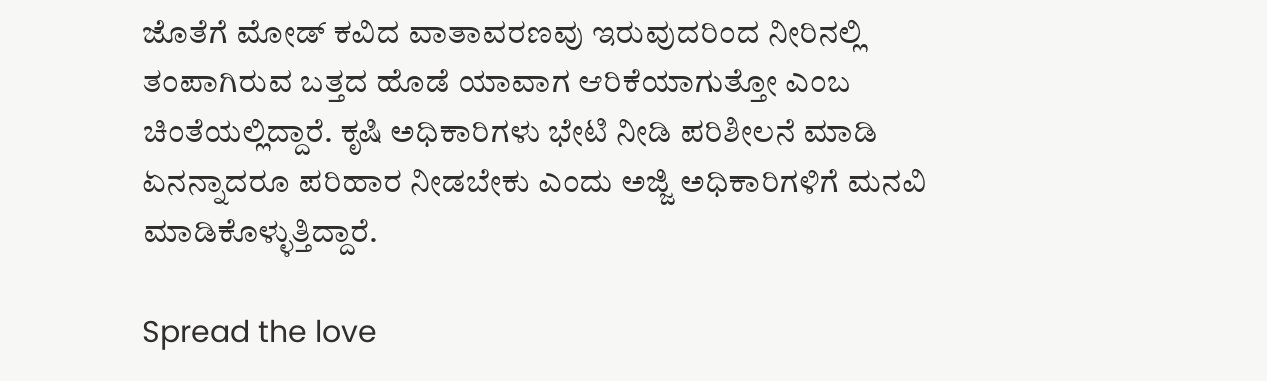ಜೊತೆಗೆ ಮೋಡ್ ಕವಿದ ವಾತಾವರಣವು ಇರುವುದರಿಂದ ನೀರಿನಲ್ಲಿ ತಂಪಾಗಿರುವ ಬತ್ತದ ಹೊಡೆ ಯಾವಾಗ ಆರಿಕೆಯಾಗುತ್ತೋ ಎಂಬ ಚಿಂತೆಯಲ್ಲಿದ್ದಾರೆ. ಕೃಷಿ ಅಧಿಕಾರಿಗಳು ಭೇಟಿ ನೀಡಿ ಪರಿಶೀಲನೆ ಮಾಡಿ ಏನನ್ನಾದರೂ ಪರಿಹಾರ ನೀಡಬೇಕು ಎಂದು ಅಜ್ಜಿ ಅಧಿಕಾರಿಗಳಿಗೆ ಮನವಿ ಮಾಡಿಕೊಳ್ಳುತ್ತಿದ್ದಾರೆ.

Spread the love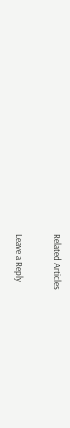Related Articles

Leave a Reply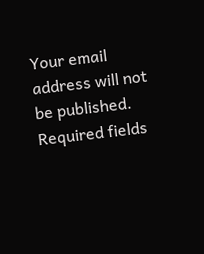Your email address will not be published. Required fields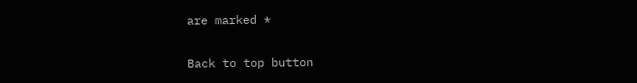are marked *

Back to top button